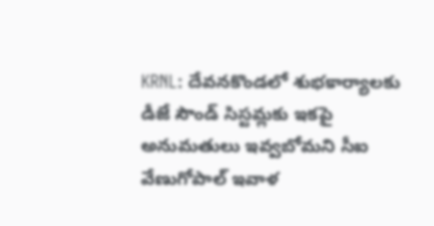KRNL: దేవనకొండలో శుభకార్యాలకు డీజే సౌండ్ సిస్టమ్లకు ఇకపై అనుమతులు ఇవ్వబోమని సీఐ వేణుగోపాల్ ఇవాళ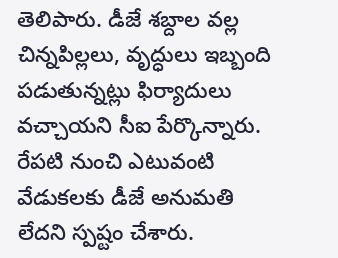తెలిపారు. డీజే శబ్దాల వల్ల చిన్నపిల్లలు, వృద్ధులు ఇబ్బంది పడుతున్నట్లు ఫిర్యాదులు వచ్చాయని సీఐ పేర్కొన్నారు. రేపటి నుంచి ఎటువంటి వేడుకలకు డీజే అనుమతి లేదని స్పష్టం చేశారు.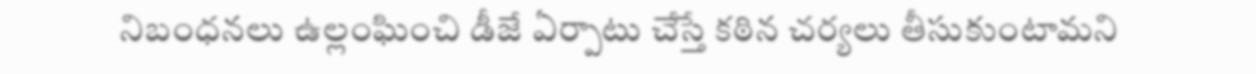నిబంధనలు ఉల్లంఘించి డీజే ఏర్పాటు చేస్తే కఠిన చర్యలు తీసుకుంటామని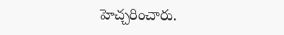హెచ్చరించారు.